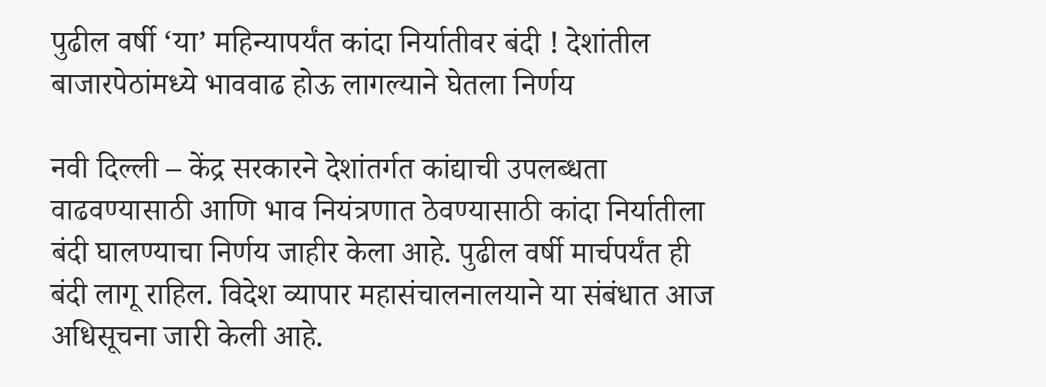पुढील वर्षी ‘या’ महिन्यापर्यंत कांदा निर्यातीवर बंदी ! देशांतील बाजारपेठांमध्ये भाववाढ होऊ लागल्याने घेतला निर्णय

नवी दिल्ली – केंद्र सरकारने देशांतर्गत कांद्याची उपलब्धता वाढवण्यासाठी आणि भाव नियंत्रणात ठेवण्यासाठी कांदा निर्यातीला बंदी घालण्याचा निर्णय जाहीर केला आहे. पुढील वर्षी मार्चपर्यंत ही बंदी लागू राहिल. विदेश व्यापार महासंचालनालयाने या संबंधात आज अधिसूचना जारी केली आहे.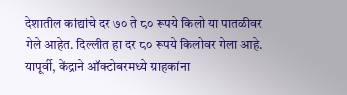देशातील कांद्यांचे दर ७० ते ८० रूपये किलो या पातळीवर गेले आहेत. दिल्लीत हा दर ८० रूपये किलोवर गेला आहे.
यापूर्वी, केंद्राने ऑक्टोबरमध्ये ग्राहकांना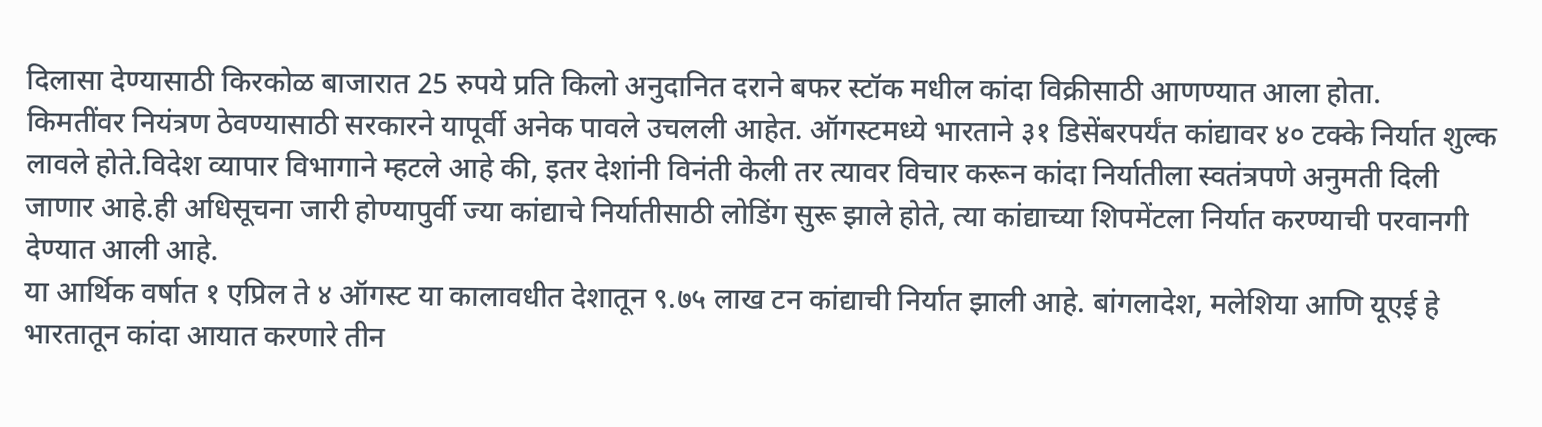दिलासा देण्यासाठी किरकोळ बाजारात 25 रुपये प्रति किलो अनुदानित दराने बफर स्टॉक मधील कांदा विक्रीसाठी आणण्यात आला होता.
किमतींवर नियंत्रण ठेवण्यासाठी सरकारने यापूर्वी अनेक पावले उचलली आहेत. ऑगस्टमध्ये भारताने ३१ डिसेंबरपर्यंत कांद्यावर ४० टक्के निर्यात शुल्क लावले होते.विदेश व्यापार विभागाने म्हटले आहे की, इतर देशांनी विनंती केली तर त्यावर विचार करून कांदा निर्यातीला स्वतंत्रपणे अनुमती दिली जाणार आहे.ही अधिसूचना जारी होण्यापुर्वी ज्या कांद्याचे निर्यातीसाठी लोडिंग सुरू झाले होते, त्या कांद्याच्या शिपमेंटला निर्यात करण्याची परवानगी देण्यात आली आहे.
या आर्थिक वर्षात १ एप्रिल ते ४ ऑगस्ट या कालावधीत देशातून ९.७५ लाख टन कांद्याची निर्यात झाली आहे. बांगलादेश, मलेशिया आणि यूएई हे भारतातून कांदा आयात करणारे तीन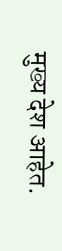मुख्य देश आहेत.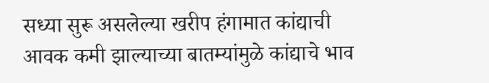सध्या सुरू असलेल्या खरीप हंगामात कांद्याची आवक कमी झाल्याच्या बातम्यांमुळे कांद्याचे भाव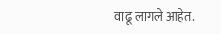वाढू लागले आहेत.